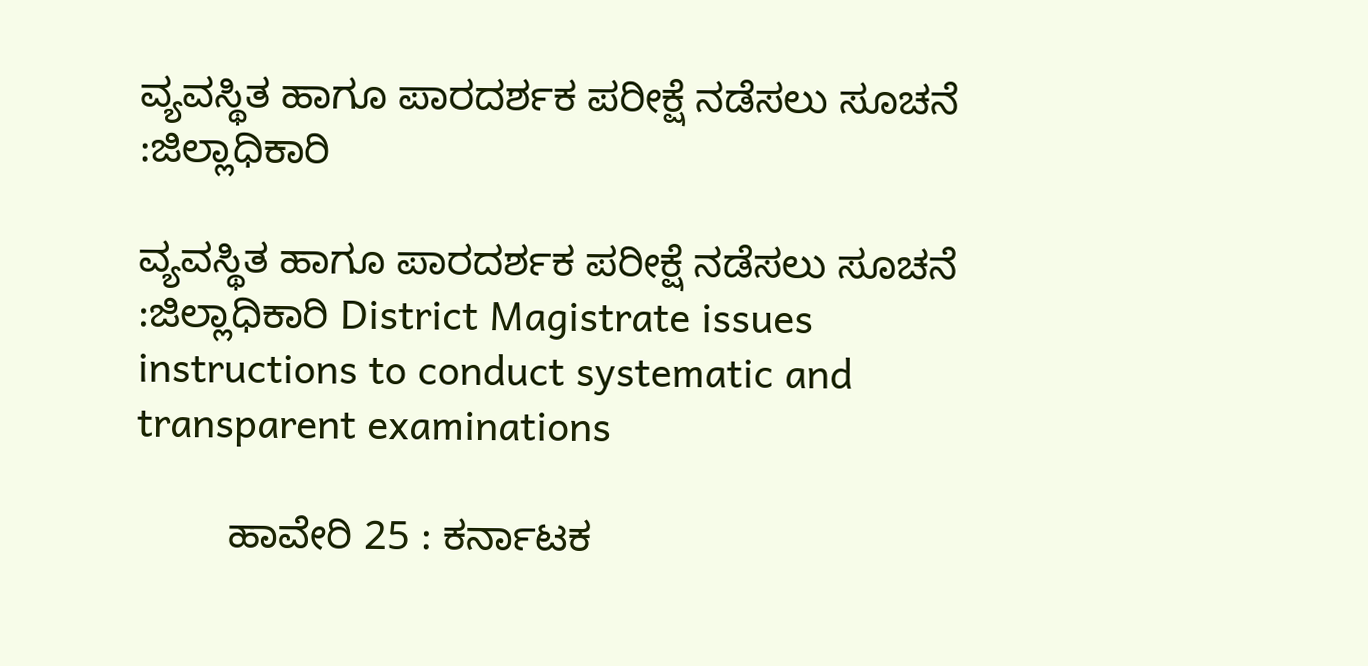ವ್ಯವಸ್ಥಿತ ಹಾಗೂ ಪಾರದರ್ಶಕ ಪರೀಕ್ಷೆ ನಡೆಸಲು ಸೂಚನೆ :ಜಿಲ್ಲಾಧಿಕಾರಿ

ವ್ಯವಸ್ಥಿತ ಹಾಗೂ ಪಾರದರ್ಶಕ ಪರೀಕ್ಷೆ ನಡೆಸಲು ಸೂಚನೆ :ಜಿಲ್ಲಾಧಿಕಾರಿ District Magistrate issues instructions to conduct systematic and transparent examinations

        ಹಾವೇರಿ 25 : ಕರ್ನಾಟಕ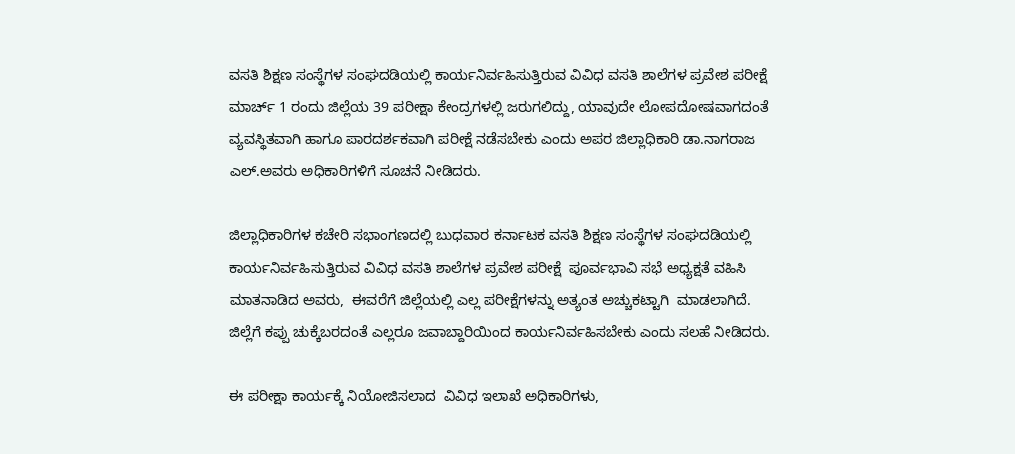ವಸತಿ ಶಿಕ್ಷಣ ಸಂಸ್ಥೆಗಳ ಸಂಘದಡಿಯಲ್ಲಿ ಕಾರ್ಯನಿರ್ವಹಿಸುತ್ತಿರುವ ವಿವಿಧ ವಸತಿ ಶಾಲೆಗಳ ಪ್ರವೇಶ ಪರೀಕ್ಷೆ  ಮಾರ್ಚ್‌ 1 ರಂದು ಜಿಲ್ಲೆಯ 39 ಪರೀಕ್ಷಾ ಕೇಂದ್ರಗಳಲ್ಲಿ ಜರುಗಲಿದ್ದು, ಯಾವುದೇ ಲೋಪದೋಷವಾಗದಂತೆ ವ್ಯವಸ್ಥಿತವಾಗಿ ಹಾಗೂ ಪಾರದರ್ಶಕವಾಗಿ ಪರೀಕ್ಷೆ ನಡೆಸಬೇಕು ಎಂದು ಅಪರ ಜಿಲ್ಲಾಧಿಕಾರಿ ಡಾ.ನಾಗರಾಜ ಎಲ್‌.ಅವರು ಅಧಿಕಾರಿಗಳಿಗೆ ಸೂಚನೆ ನೀಡಿದರು.

ಜಿಲ್ಲಾಧಿಕಾರಿಗಳ ಕಚೇರಿ ಸಭಾಂಗಣದಲ್ಲಿ ಬುಧವಾರ ಕರ್ನಾಟಕ ವಸತಿ ಶಿಕ್ಷಣ ಸಂಸ್ಥೆಗಳ ಸಂಘದಡಿಯಲ್ಲಿ ಕಾರ್ಯನಿರ್ವಹಿಸುತ್ತಿರುವ ವಿವಿಧ ವಸತಿ ಶಾಲೆಗಳ ಪ್ರವೇಶ ಪರೀಕ್ಷೆ  ಪೂರ್ವಭಾವಿ ಸಭೆ ಅಧ್ಯಕ್ಷತೆ ವಹಿಸಿ ಮಾತನಾಡಿದ ಅವರು,  ಈವರೆಗೆ ಜಿಲ್ಲೆಯಲ್ಲಿ ಎಲ್ಲ ಪರೀಕ್ಷೆಗಳನ್ನು ಅತ್ಯಂತ ಅಚ್ಚುಕಟ್ಟಾಗಿ  ಮಾಡಲಾಗಿದೆ.  ಜಿಲ್ಲೆಗೆ ಕಪ್ಪು ಚುಕ್ಕೆಬರದಂತೆ ಎಲ್ಲರೂ ಜವಾಬ್ದಾರಿಯಿಂದ ಕಾರ್ಯನಿರ್ವಹಿಸಬೇಕು ಎಂದು ಸಲಹೆ ನೀಡಿದರು.

ಈ ಪರೀಕ್ಷಾ ಕಾರ್ಯಕ್ಕೆ ನಿಯೋಜಿಸಲಾದ  ವಿವಿಧ ಇಲಾಖೆ ಅಧಿಕಾರಿಗಳು,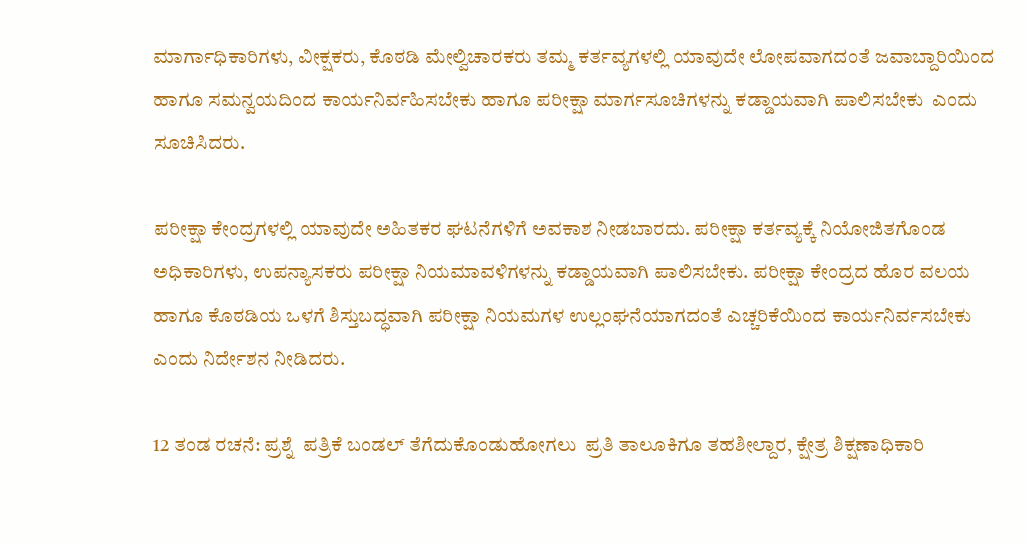ಮಾರ್ಗಾಧಿಕಾರಿಗಳು, ವೀಕ್ಷಕರು, ಕೊಠಡಿ ಮೇಲ್ವಿಚಾರಕರು ತಮ್ಮ ಕರ್ತವ್ಯಗಳಲ್ಲಿ ಯಾವುದೇ ಲೋಪವಾಗದಂತೆ ಜವಾಬ್ದಾರಿಯಿಂದ  ಹಾಗೂ ಸಮನ್ವಯದಿಂದ ಕಾರ್ಯನಿರ್ವಹಿಸಬೇಕು ಹಾಗೂ ಪರೀಕ್ಷಾ ಮಾರ್ಗಸೂಚಿಗಳನ್ನು ಕಡ್ಡಾಯವಾಗಿ ಪಾಲಿಸಬೇಕು  ಎಂದು  ಸೂಚಿಸಿದರು.

ಪರೀಕ್ಷಾ ಕೇಂದ್ರಗಳಲ್ಲಿ ಯಾವುದೇ ಅಹಿತಕರ ಘಟನೆಗಳಿಗೆ ಅವಕಾಶ ನೀಡಬಾರದು. ಪರೀಕ್ಷಾ ಕರ್ತವ್ಯಕ್ಕೆ ನಿಯೋಜಿತಗೊಂಡ ಅಧಿಕಾರಿಗಳು, ಉಪನ್ಯಾಸಕರು ಪರೀಕ್ಷಾ ನಿಯಮಾವಳಿಗಳನ್ನು ಕಡ್ಡಾಯವಾಗಿ ಪಾಲಿಸಬೇಕು. ಪರೀಕ್ಷಾ ಕೇಂದ್ರದ ಹೊರ ವಲಯ ಹಾಗೂ ಕೊಠಡಿಯ ಒಳಗೆ ಶಿಸ್ತುಬದ್ಧವಾಗಿ ಪರೀಕ್ಷಾ ನಿಯಮಗಳ ಉಲ್ಲಂಘನೆಯಾಗದಂತೆ ಎಚ್ಚರಿಕೆಯಿಂದ ಕಾರ್ಯನಿರ್ವಸಬೇಕು ಎಂದು ನಿರ್ದೇಶನ ನೀಡಿದರು.

12 ತಂಡ ರಚನೆ: ಪ್ರಶ್ನೆ  ಪತ್ರಿಕೆ ಬಂಡಲ್ ತೆಗೆದುಕೊಂಡುಹೋಗಲು  ಪ್ರತಿ ತಾಲೂಕಿಗೂ ತಹಶೀಲ್ದಾರ, ಕ್ಷೇತ್ರ ಶಿಕ್ಷಣಾಧಿಕಾರಿ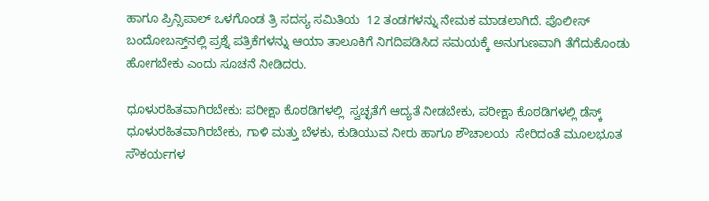ಹಾಗೂ ಪ್ರಿನ್ಸಿಪಾಲ್ ಒಳಗೊಂಡ ತ್ರಿ ಸದಸ್ಯ ಸಮಿತಿಯ  12 ತಂಡಗಳನ್ನು ನೇಮಕ ಮಾಡಲಾಗಿದೆ. ಪೊಲೀಸ್ ಬಂದೋಬಸ್ತ್‌ನಲ್ಲಿ ಪ್ರಶ್ನೆ ಪತ್ರಿಕೆಗಳನ್ನು ಆಯಾ ತಾಲೂಕಿಗೆ ನಿಗದಿಪಡಿಸಿದ ಸಮಯಕ್ಕೆ ಅನುಗುಣವಾಗಿ ತೆಗೆದುಕೊಂಡು ಹೋಗಬೇಕು ಎಂದು ಸೂಚನೆ ನೀಡಿದರು.

ಧೂಳುರಹಿತವಾಗಿರಬೇಕು: ಪರೀಕ್ಷಾ ಕೊಠಡಿಗಳಲ್ಲಿ  ಸ್ವಚ್ಛತೆಗೆ ಆದ್ಯತೆ ನೀಡಬೇಕು, ಪರೀಕ್ಷಾ ಕೊಠಡಿಗಳಲ್ಲಿ ಡೆಸ್ಕ್‌ ಧೂಳುರಹಿತವಾಗಿರಬೇಕು, ಗಾಳಿ ಮತ್ತು ಬೆಳಕು, ಕುಡಿಯುವ ನೀರು ಹಾಗೂ ಶೌಚಾಲಯ  ಸೇರಿದಂತೆ ಮೂಲಭೂತ ಸೌಕರ್ಯಗಳ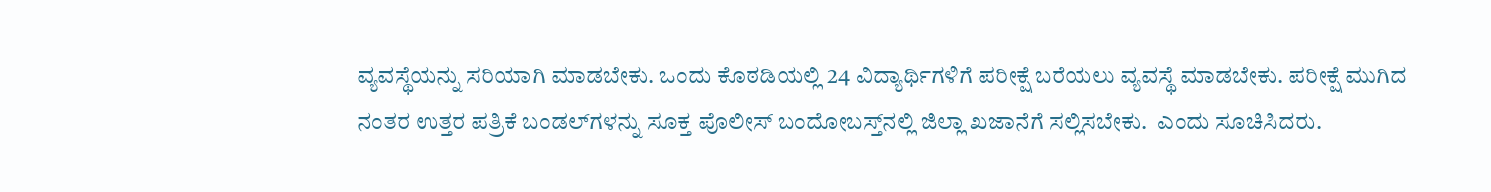ವ್ಯವಸ್ಥೆಯನ್ನು ಸರಿಯಾಗಿ ಮಾಡಬೇಕು. ಒಂದು ಕೊಠಡಿಯಲ್ಲಿ 24 ವಿದ್ಯಾರ್ಥಿಗಳಿಗೆ ಪರೀಕ್ಷೆ ಬರೆಯಲು ವ್ಯವಸ್ಥೆ ಮಾಡಬೇಕು. ಪರೀಕ್ಷೆ ಮುಗಿದ ನಂತರ ಉತ್ತರ ಪತ್ರಿಕೆ ಬಂಡಲ್‌ಗಳನ್ನು ಸೂಕ್ತ ಪೊಲೀಸ್ ಬಂದೋಬಸ್ತ್‌ನಲ್ಲಿ ಜಿಲ್ಲಾ ಖಜಾನೆಗೆ ಸಲ್ಲಿಸಬೇಕು.  ಎಂದು ಸೂಚಿಸಿದರು.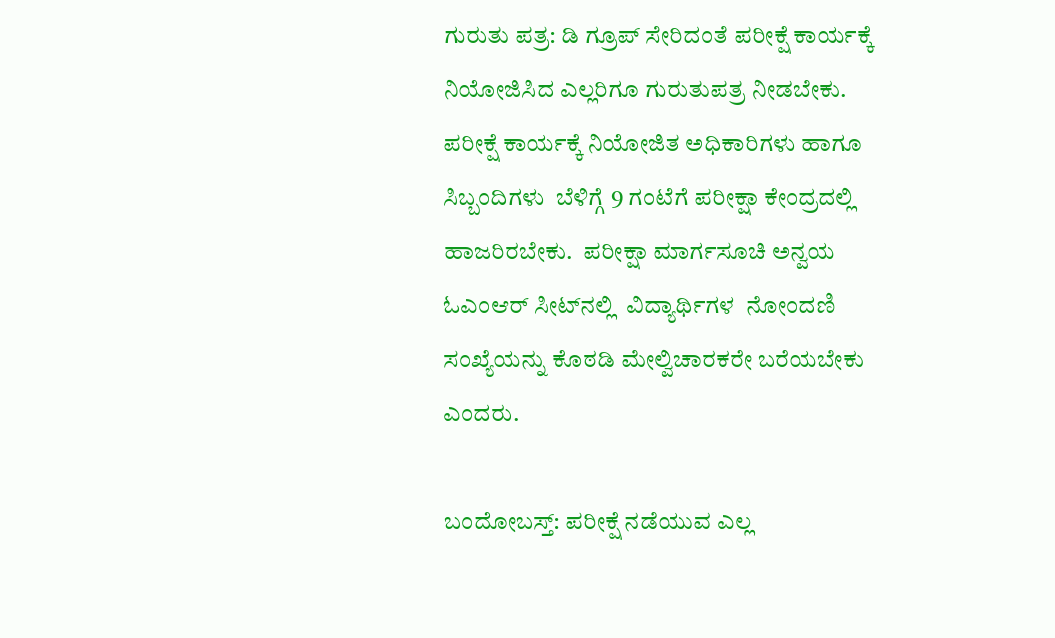ಗುರುತು ಪತ್ರ: ಡಿ ಗ್ರೂಪ್ ಸೇರಿದಂತೆ ಪರೀಕ್ಷೆ ಕಾರ್ಯಕ್ಕೆ ನಿಯೋಜಿಸಿದ ಎಲ್ಲರಿಗೂ ಗುರುತುಪತ್ರ ನೀಡಬೇಕು. ಪರೀಕ್ಷೆ ಕಾರ್ಯಕ್ಕೆ ನಿಯೋಜಿತ ಅಧಿಕಾರಿಗಳು ಹಾಗೂ ಸಿಬ್ಬಂದಿಗಳು  ಬೆಳಿಗ್ಗೆ 9 ಗಂಟೆಗೆ ಪರೀಕ್ಷಾ ಕೇಂದ್ರದಲ್ಲಿ ಹಾಜರಿರಬೇಕು.  ಪರೀಕ್ಷಾ ಮಾರ್ಗಸೂಚಿ ಅನ್ವಯ ಓಎಂಆರ್ ಸೀಟ್‌ನಲ್ಲಿ  ವಿದ್ಯಾರ್ಥಿಗಳ  ನೋಂದಣಿ ಸಂಖ್ಯೆಯನ್ನು ಕೊಠಡಿ ಮೇಲ್ವಿಚಾರಕರೇ ಬರೆಯಬೇಕು ಎಂದರು.

ಬಂದೋಬಸ್ತ್‌: ಪರೀಕ್ಷೆ ನಡೆಯುವ ಎಲ್ಲ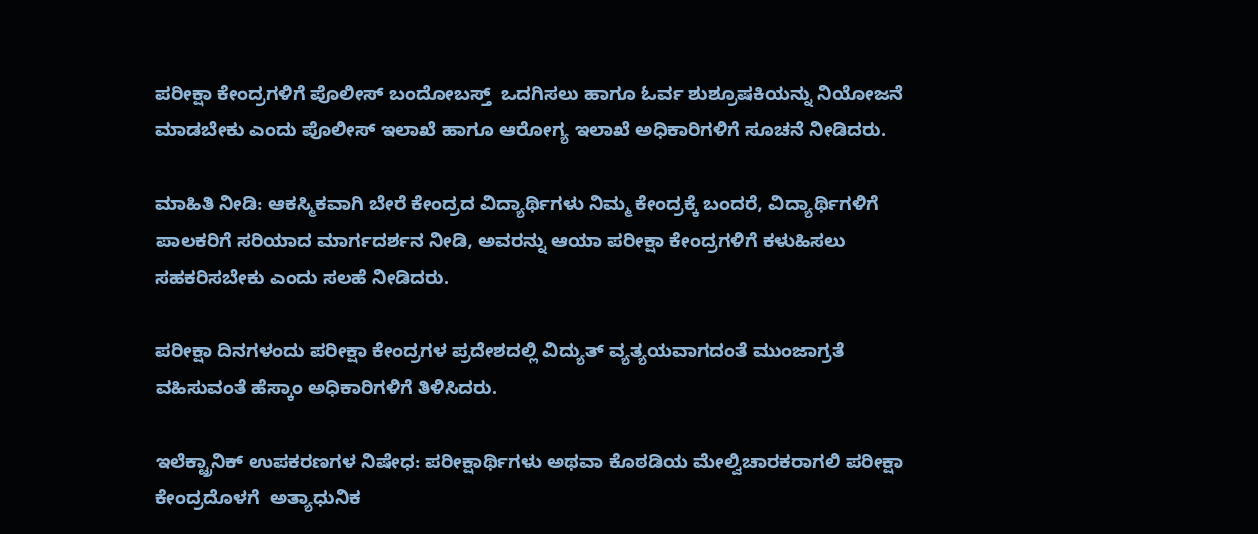ಪರೀಕ್ಷಾ ಕೇಂದ್ರಗಳಿಗೆ ಪೊಲೀಸ್ ಬಂದೋಬಸ್ತ್‌  ಒದಗಿಸಲು ಹಾಗೂ ಓರ್ವ ಶುಶ್ರೂಷಕಿಯನ್ನು ನಿಯೋಜನೆ ಮಾಡಬೇಕು ಎಂದು ಪೊಲೀಸ್ ಇಲಾಖೆ ಹಾಗೂ ಆರೋಗ್ಯ ಇಲಾಖೆ ಅಧಿಕಾರಿಗಳಿಗೆ ಸೂಚನೆ ನೀಡಿದರು.

ಮಾಹಿತಿ ನೀಡಿ: ಆಕಸ್ಮಿಕವಾಗಿ ಬೇರೆ ಕೇಂದ್ರದ ವಿದ್ಯಾರ್ಥಿಗಳು ನಿಮ್ಮ ಕೇಂದ್ರಕ್ಕೆ ಬಂದರೆ, ವಿದ್ಯಾರ್ಥಿಗಳಿಗೆ ಪಾಲಕರಿಗೆ ಸರಿಯಾದ ಮಾರ್ಗದರ್ಶನ ನೀಡಿ, ಅವರನ್ನು ಆಯಾ ಪರೀಕ್ಷಾ ಕೇಂದ್ರಗಳಿಗೆ ಕಳುಹಿಸಲು ಸಹಕರಿಸಬೇಕು ಎಂದು ಸಲಹೆ ನೀಡಿದರು.

ಪರೀಕ್ಷಾ ದಿನಗಳಂದು ಪರೀಕ್ಷಾ ಕೇಂದ್ರಗಳ ಪ್ರದೇಶದಲ್ಲಿ ವಿದ್ಯುತ್ ವ್ಯತ್ಯಯವಾಗದಂತೆ ಮುಂಜಾಗ್ರತೆ ವಹಿಸುವಂತೆ ಹೆಸ್ಕಾಂ ಅಧಿಕಾರಿಗಳಿಗೆ ತಿಳಿಸಿದರು.

ಇಲೆಕ್ಟ್ರಾನಿಕ್ ಉಪಕರಣಗಳ ನಿಷೇಧ: ಪರೀಕ್ಷಾರ್ಥಿಗಳು ಅಥವಾ ಕೊಠಡಿಯ ಮೇಲ್ವಿಚಾರಕರಾಗಲಿ ಪರೀಕ್ಷಾ ಕೇಂದ್ರದೊಳಗೆ  ಅತ್ಯಾಧುನಿಕ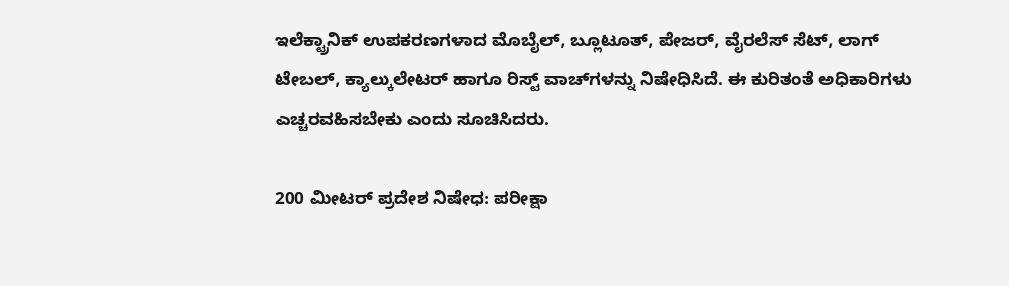ಇಲೆಕ್ಟ್ರಾನಿಕ್ ಉಪಕರಣಗಳಾದ ಮೊಬೈಲ್, ಬ್ಲೂಟೂತ್, ಪೇಜರ್, ವೈರಲೆಸ್ ಸೆಟ್, ಲಾಗ್ ಟೇಬಲ್, ಕ್ಯಾಲ್ಕುಲೇಟರ್ ಹಾಗೂ ರಿಸ್ಟ್‌ ವಾಚ್‌ಗಳನ್ನು ನಿಷೇಧಿಸಿದೆ. ಈ ಕುರಿತಂತೆ ಅಧಿಕಾರಿಗಳು ಎಚ್ಚರವಹಿಸಬೇಕು ಎಂದು ಸೂಚಿಸಿದರು.

200 ಮೀಟರ್ ಪ್ರದೇಶ ನಿಷೇಧ: ಪರೀಕ್ಷಾ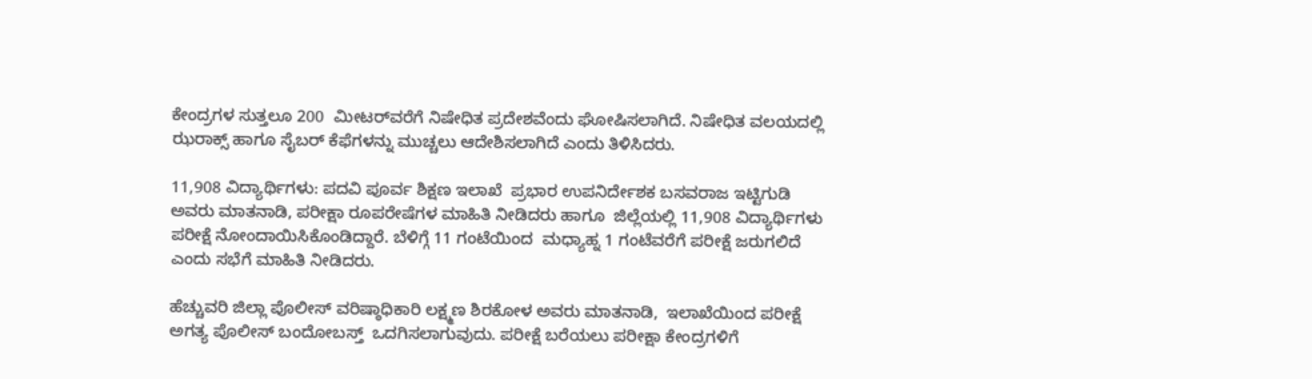ಕೇಂದ್ರಗಳ ಸುತ್ತಲೂ 200  ಮೀಟರ್‌ವರೆಗೆ ನಿಷೇಧಿತ ಪ್ರದೇಶವೆಂದು ಘೋಷಿಸಲಾಗಿದೆ. ನಿಷೇಧಿತ ವಲಯದಲ್ಲಿ ಝರಾಕ್ಸ್‌ ಹಾಗೂ ಸೈಬರ್ ಕೆಫೆಗಳನ್ನು ಮುಚ್ಚಲು ಆದೇಶಿಸಲಾಗಿದೆ ಎಂದು ತಿಳಿಸಿದರು.

11,908 ವಿದ್ಯಾರ್ಥಿಗಳು: ಪದವಿ ಪೂರ್ವ ಶಿಕ್ಷಣ ಇಲಾಖೆ  ಪ್ರಭಾರ ಉಪನಿರ್ದೇಶಕ ಬಸವರಾಜ ಇಟ್ಟಿಗುಡಿ ಅವರು ಮಾತನಾಡಿ, ಪರೀಕ್ಷಾ ರೂಪರೇಷೆಗಳ ಮಾಹಿತಿ ನೀಡಿದರು ಹಾಗೂ  ಜಿಲ್ಲೆಯಲ್ಲಿ 11,908 ವಿದ್ಯಾರ್ಥಿಗಳು ಪರೀಕ್ಷೆ ನೋಂದಾಯಿಸಿಕೊಂಡಿದ್ದಾರೆ. ಬೆಳಿಗ್ಗೆ 11 ಗಂಟೆಯಿಂದ  ಮಧ್ಯಾಹ್ನ 1 ಗಂಟೆವರೆಗೆ ಪರೀಕ್ಷೆ ಜರುಗಲಿದೆ ಎಂದು ಸಭೆಗೆ ಮಾಹಿತಿ ನೀಡಿದರು.

ಹೆಚ್ಚುವರಿ ಜಿಲ್ಲಾ ಪೊಲೀಸ್ ವರಿಷ್ಠಾಧಿಕಾರಿ ಲಕ್ಷ್ಮಣ ಶಿರಕೋಳ ಅವರು ಮಾತನಾಡಿ,  ಇಲಾಖೆಯಿಂದ ಪರೀಕ್ಷೆ ಅಗತ್ಯ ಪೊಲೀಸ್ ಬಂದೋಬಸ್ತ್‌  ಒದಗಿಸಲಾಗುವುದು. ಪರೀಕ್ಷೆ ಬರೆಯಲು ಪರೀಕ್ಷಾ ಕೇಂದ್ರಗಳಿಗೆ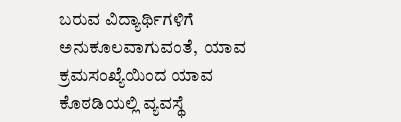ಬರುವ ವಿದ್ಯಾರ್ಥಿಗಳಿಗೆ ಅನುಕೂಲವಾಗುವಂತೆ,  ಯಾವ ಕ್ರಮಸಂಖ್ಯೆಯಿಂದ ಯಾವ ಕೊಠಡಿಯಲ್ಲಿ ವ್ಯವಸ್ಥೆ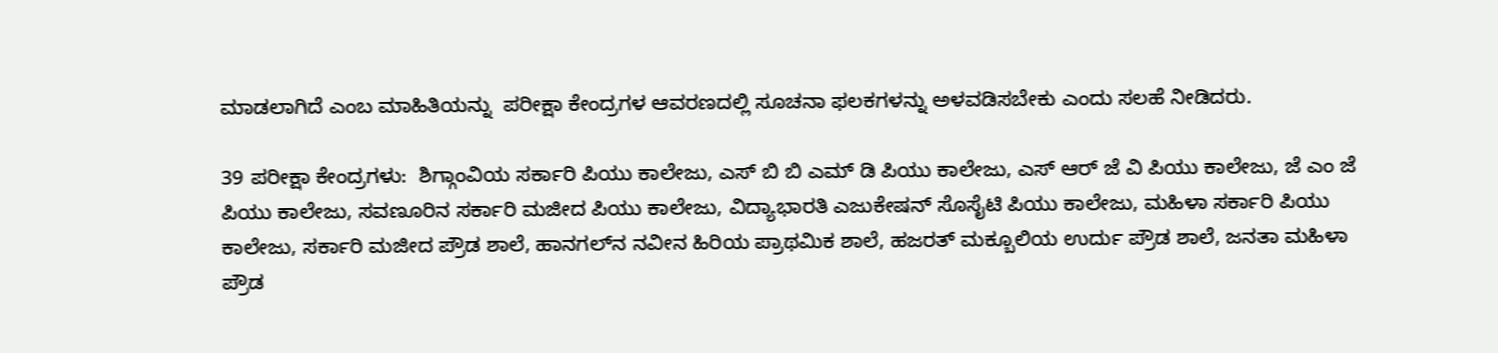ಮಾಡಲಾಗಿದೆ ಎಂಬ ಮಾಹಿತಿಯನ್ನು  ಪರೀಕ್ಷಾ ಕೇಂದ್ರಗಳ ಆವರಣದಲ್ಲಿ ಸೂಚನಾ ಫಲಕಗಳನ್ನು ಅಳವಡಿಸಬೇಕು ಎಂದು ಸಲಹೆ ನೀಡಿದರು.

39 ಪರೀಕ್ಷಾ ಕೇಂದ್ರಗಳು:  ಶಿಗ್ಗಾಂವಿಯ ಸರ್ಕಾರಿ ಪಿಯು ಕಾಲೇಜು, ಎಸ್ ಬಿ ಬಿ ಎಮ್ ಡಿ ಪಿಯು ಕಾಲೇಜು, ಎಸ್ ಆರ್ ಜೆ ವಿ ಪಿಯು ಕಾಲೇಜು, ಜೆ ಎಂ ಜೆ ಪಿಯು ಕಾಲೇಜು, ಸವಣೂರಿನ ಸರ್ಕಾರಿ ಮಜೀದ ಪಿಯು ಕಾಲೇಜು, ವಿದ್ಯಾಭಾರತಿ ಎಜುಕೇಷನ್ ಸೊಸೈಟಿ ಪಿಯು ಕಾಲೇಜು, ಮಹಿಳಾ ಸರ್ಕಾರಿ ಪಿಯು ಕಾಲೇಜು, ಸರ್ಕಾರಿ ಮಜೀದ ಪ್ರೌಡ ಶಾಲೆ, ಹಾನಗಲ್‌ನ ನವೀನ ಹಿರಿಯ ಪ್ರಾಥಮಿಕ ಶಾಲೆ, ಹಜರತ್ ಮಕ್ಬೂಲಿಯ ಉರ್ದು ಪ್ರೌಡ ಶಾಲೆ, ಜನತಾ ಮಹಿಳಾ ಪ್ರೌಡ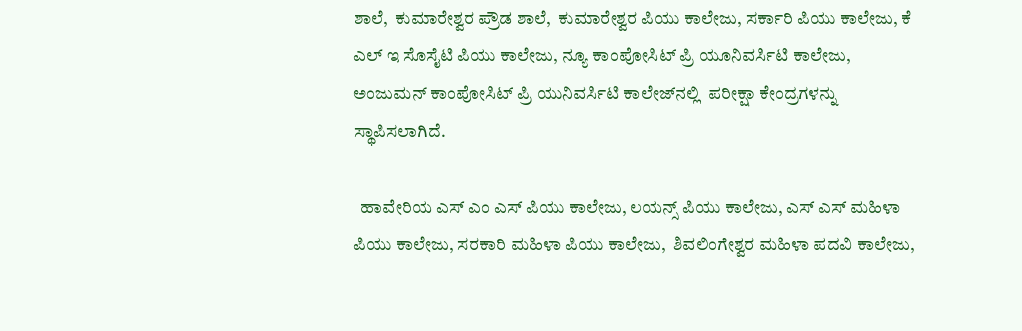ಶಾಲೆ,  ಕುಮಾರೇಶ್ವರ ಪ್ರೌಡ ಶಾಲೆ,  ಕುಮಾರೇಶ್ವರ ಪಿಯು ಕಾಲೇಜು, ಸರ್ಕಾರಿ ಪಿಯು ಕಾಲೇಜು, ಕೆ ಎಲ್ ಇ ಸೊಸೈಟಿ ಪಿಯು ಕಾಲೇಜು, ನ್ಯೂ ಕಾಂಪೋಸಿಟ್ ಪ್ರಿ ಯೂನಿವರ್ಸಿಟಿ ಕಾಲೇಜು, ಅಂಜುಮನ್ ಕಾಂಪೋಸಿಟ್ ಪ್ರಿ ಯುನಿವರ್ಸಿಟಿ ಕಾಲೇಜ್‌ನಲ್ಲಿ  ಪರೀಕ್ಷಾ ಕೇಂದ್ರಗಳನ್ನು ಸ್ಥಾಪಿಸಲಾಗಿದೆ.

  ಹಾವೇರಿಯ ಎಸ್ ಎಂ ಎಸ್ ಪಿಯು ಕಾಲೇಜು, ಲಯನ್ಸ್‌ ಪಿಯು ಕಾಲೇಜು, ಎಸ್ ಎಸ್ ಮಹಿಳಾ ಪಿಯು ಕಾಲೇಜು, ಸರಕಾರಿ ಮಹಿಳಾ ಪಿಯು ಕಾಲೇಜು,  ಶಿವಲಿಂಗೇಶ್ವರ ಮಹಿಳಾ ಪದವಿ ಕಾಲೇಜು,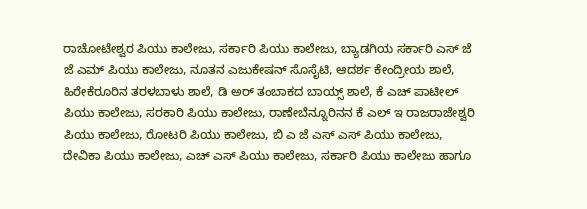ರಾಚೋಟೇಶ್ವರ ಪಿಯು ಕಾಲೇಜು, ಸರ್ಕಾರಿ ಪಿಯು ಕಾಲೇಜು, ಬ್ಯಾಡಗಿಯ ಸರ್ಕಾರಿ ಎಸ್ ಜೆ ಜೆ ಎಮ್ ಪಿಯು ಕಾಲೇಜು, ನೂತನ ಎಜುಕೇಷನ್ ಸೊಸೈಟಿ, ಆದರ್ಶ ಕೇಂದ್ರೀಯ ಶಾಲೆ, ಹಿರೇಕೆರೂರಿನ ತರಳಬಾಳು ಶಾಲೆ, ಡಿ ಅರ್ ತಂಬಾಕದ ಬಾಯ್ಸ್‌ ಶಾಲೆ, ಕೆ ಎಚ್ ಪಾಟೀಲ್ ಪಿಯು ಕಾಲೇಜು, ಸರಕಾರಿ ಪಿಯು ಕಾಲೇಜು, ರಾಣೇಬೆನ್ನೂರಿನನ ಕೆ ಎಲ್ ಇ ರಾಜರಾಜೇಶ್ವರಿ ಪಿಯು ಕಾಲೇಜು, ರೋಟರಿ ಪಿಯು ಕಾಲೇಜು, ಬಿ ಎ ಜೆ ಎಸ್ ಎಸ್ ಪಿಯು ಕಾಲೇಜು, ದೇವಿಕಾ ಪಿಯು ಕಾಲೇಜು, ಎಚ್ ಎಸ್ ಪಿಯು ಕಾಲೇಜು, ಸರ್ಕಾರಿ ಪಿಯು ಕಾಲೇಜು ಹಾಗೂ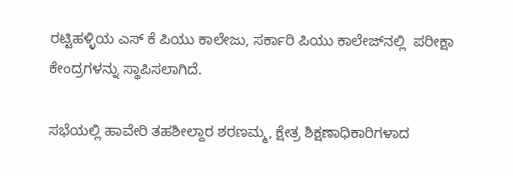ರಟ್ಟಿಹಳ್ಳಿಯ ಎಸ್ ಕೆ ಪಿಯು ಕಾಲೇಜು, ಸರ್ಕಾರಿ ಪಿಯು ಕಾಲೇಜ್‌ನಲ್ಲಿ  ಪರೀಕ್ಷಾ ಕೇಂದ್ರಗಳನ್ನು ಸ್ಥಾಪಿಸಲಾಗಿದೆ.

ಸಭೆಯಲ್ಲಿ ಹಾವೇರಿ ತಹಶೀಲ್ದಾರ ಶರಣಮ್ಮ, ಕ್ಷೇತ್ರ ಶಿಕ್ಷಣಾಧಿಕಾರಿಗಳಾದ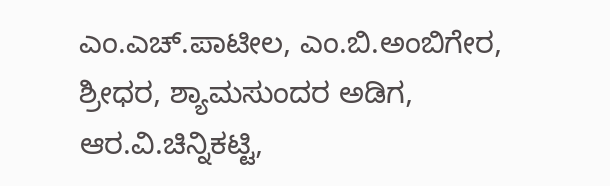ಎಂ.ಎಚ್‌.ಪಾಟೀಲ, ಎಂ.ಬಿ.ಅಂಬಿಗೇರ, ಶ್ರೀಧರ, ಶ್ಯಾಮಸುಂದರ ಅಡಿಗ, ಆರ.ವಿ.ಚಿನ್ನಿಕಟ್ಟಿ,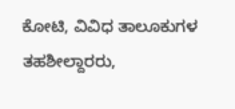ಕೋಟಿ, ವಿವಿಧ ತಾಲೂಕುಗಳ ತಹಶೀಲ್ದಾರರು,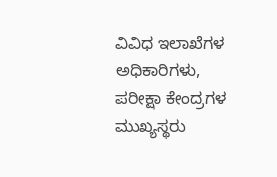ವಿವಿಧ ಇಲಾಖೆಗಳ ಅಧಿಕಾರಿಗಳು, ಪರೀಕ್ಷಾ ಕೇಂದ್ರಗಳ ಮುಖ್ಯಸ್ಥರು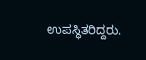ಉಪಸ್ಥಿತರಿದ್ದರು.